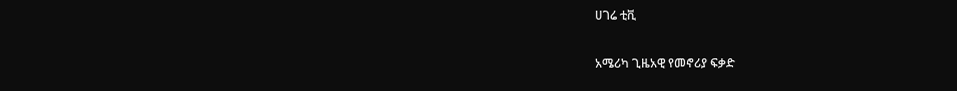ሀገሬ ቲቪ

አሜሪካ ጊዜአዊ የመኖሪያ ፍቃድ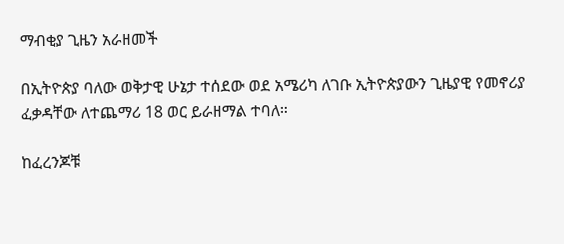ማብቂያ ጊዜን አራዘመች

በኢትዮጵያ ባለው ወቅታዊ ሁኔታ ተሰደው ወደ አሜሪካ ለገቡ ኢትዮጵያውን ጊዜያዊ የመኖሪያ ፈቃዳቸው ለተጨማሪ 18 ወር ይራዘማል ተባለ።

ከፈረንጆቹ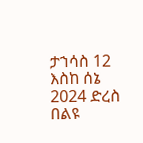ታኀሳስ 12 እስከ ሰኔ 2024 ድረስ በልዩ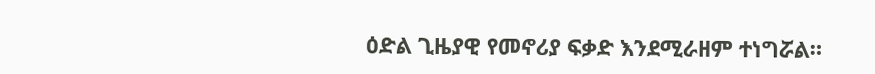ዕድል ጊዜያዊ የመኖሪያ ፍቃድ እንደሚራዘም ተነግሯል።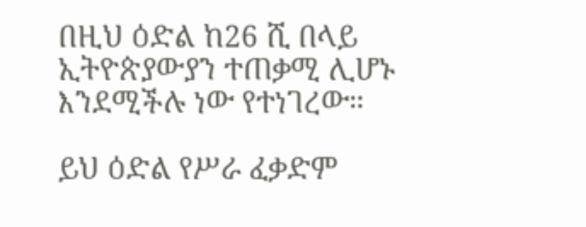በዚህ ዕድል ከ26 ሺ በላይ ኢትዮጵያውያን ተጠቃሚ ሊሆኑ እንደሚችሉ ነው የተነገረው።

ይህ ዕድል የሥራ ፈቃድም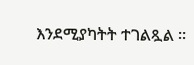እንደሚያካትት ተገልጿል ።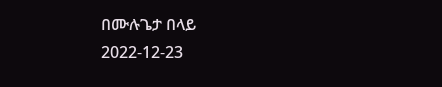በሙሉጌታ በላይ
2022-12-23